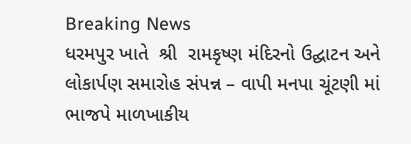Breaking News
ધરમપુર ખાતે  શ્રી  રામકૃષ્ણ મંદિરનો ઉદ્ઘાટન અને લોકાર્પણ સમારોહ સંપન્ન – વાપી મનપા ચૂંટણી માં ભાજપે માળખાકીય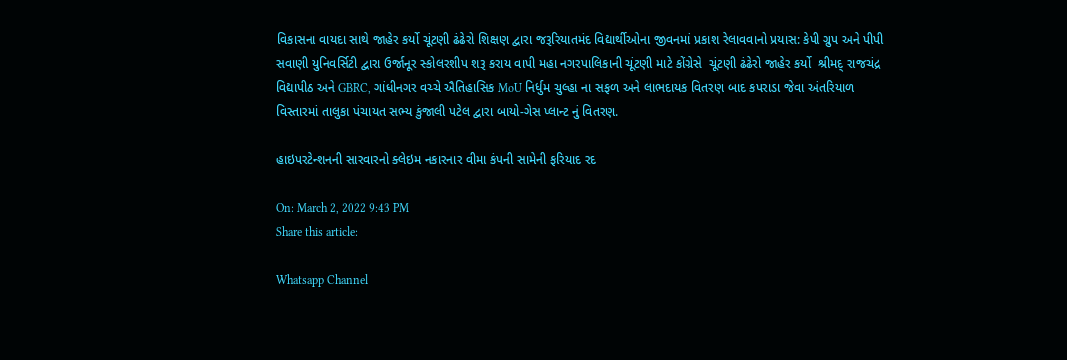વિકાસના વાયદા સાથે જાહેર કર્યો ચૂંટણી ઢંઢેરો શિક્ષણ દ્વારા જરૂરિયાતમંદ વિદ્યાર્થીઓના જીવનમાં પ્રકાશ રેલાવવાનો પ્રયાસ: કેપી ગ્રુપ અને પીપી સવાણી યુનિવર્સિટી દ્વારા ઉર્જાનૂર સ્કોલરશીપ શરૂ કરાય વાપી મહા નગરપાલિકાની ચૂંટણી માટે કોંગ્રેસે  ચૂંટણી ઢંઢેરો જાહેર કર્યો  શ્રીમદ્ રાજચંદ્ર વિદ્યાપીઠ અને GBRC, ગાંધીનગર વચ્ચે ઐતિહાસિક MoU નિર્ધુમ ચુલ્હા ના સફળ અને લાભદાયક વિતરણ બાદ કપરાડા જેવા અંતરિયાળ વિસ્તારમાં તાલુકા પંચાયત સભ્ય કુંજાલી પટેલ દ્વારા બાયો-ગેસ પ્લાન્ટ નું વિતરણ.

હાઇપરટેન્શનની સારવારનો ક્લેઇમ નકારનાર વીમા કંપની સામેની ફરિયાદ રદ

On: March 2, 2022 9:43 PM
Share this article:

Whatsapp Channel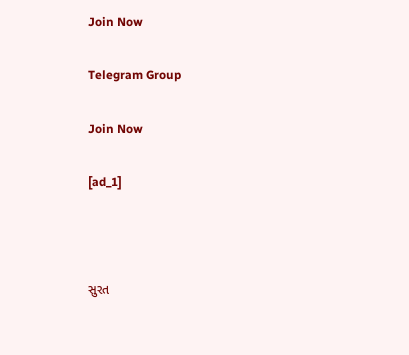Join Now

Telegram Group

Join Now

[ad_1]



સુરત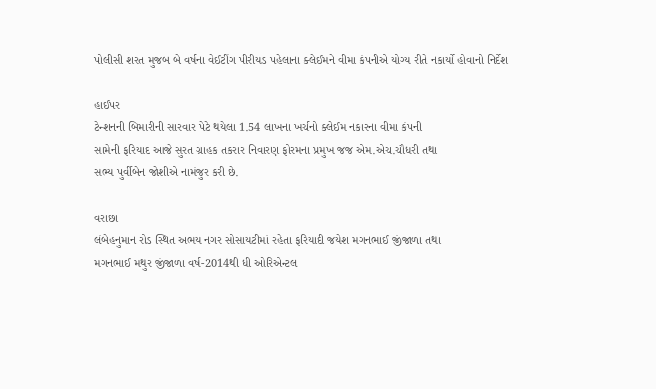પોલીસી શરત મુજબ બે વર્ષના વેઈટીંગ પીરીયડ પહેલાના ક્લેઈમને વીમા કંપનીએ યોગ્ય રીતે નકાર્યો હોવાનો નિર્દેશ

હાઈપર
ટેન્શનની બિમારીની સારવાર પેટે થયેલા 1.54 લાખના ખર્ચનો ક્લેઈમ નકારના વીમા કંપની
સામેની ફરિયાદ આજે સુરત ગ્રાહક તકરાર નિવારણ ફોરમના પ્રમુખ જજ એમ.એચ.ચૌધરી તથા
સભ્ય પુર્વીબેન જોશીએ નામંજુર કરી છે.

વરાછા
લંબેહનુમાન રોડ સ્થિત અભય નગર સોસાયટીમાં રહેતા ફરિયાદી જયેશ મગનભાઈ જીંજાળા તથા
મગનભાઈ મથુર જીંજાળા વર્ષ-2014થી ધી ઓરિએન્ટલ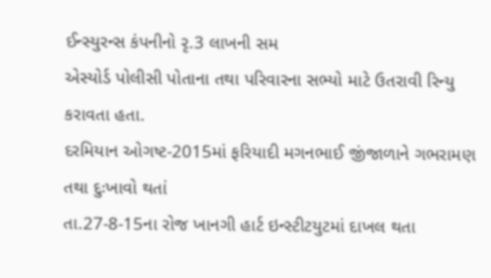ઈન્સ્યુરન્સ કંપનીનો રૃ.3 લાખની સમ
એસ્યોર્ડ પોલીસી પોતાના તથા પરિવારના સભ્યો માટે ઉતરાવી રિન્યુ કરાવતા હતા.
દરમિયાન ઓગષ્ટ-2015માં ફરિયાદી મગનભાઈ જીંજાળાને ગભરામણ તથા દુઃખાવો થતાં
તા.27-8-15ના રોજ ખાનગી હાર્ટ ઇન્સ્ટીટયુટમાં દાખલ થતા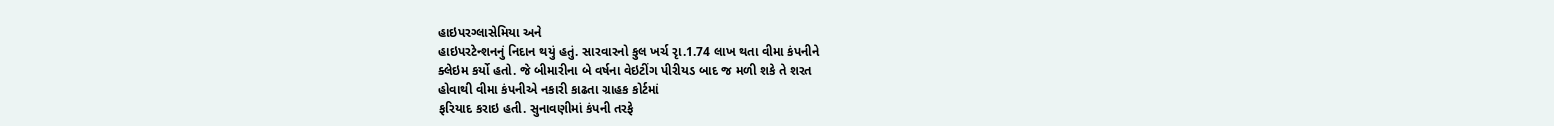હાઇપરગ્લાસેમિયા અને
હાઇપરટેન્શનનું નિદાન થયું હતું. સારવારનો કુલ ખર્ચ રૃા.1.74 લાખ થતા વીમા કંપનીને
ક્લેઇમ કર્યો હતો. જે બીમારીના બે વર્ષના વેઇટીંગ પીરીયડ બાદ જ મળી શકે તે શરત
હોવાથી વીમા કંપનીએ નકારી કાઢતા ગ્રાહક કોર્ટમાં
ફરિયાદ કરાઇ હતી. સુનાવણીમાં કંપની તરફે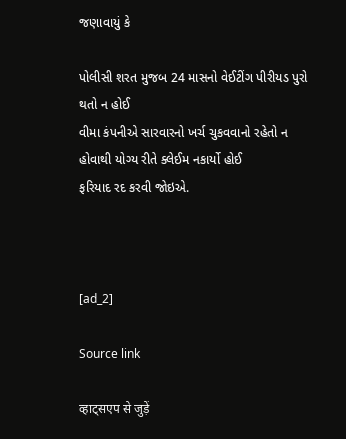જણાવાયું કે

પોલીસી શરત મુજબ 24 માસનો વેઈટીંગ પીરીયડ પુરો થતો ન હોઈ
વીમા કંપનીએ સારવારનો ખર્ચ ચુકવવાનો રહેતો ન હોવાથી યોગ્ય રીતે ક્લેઈમ નકાર્યો હોઈ
ફરિયાદ રદ કરવી જોઇએ.



[ad_2]

Source link

व्हाट्सएप से जुड़ें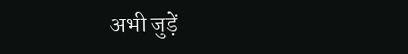अभी जुड़ें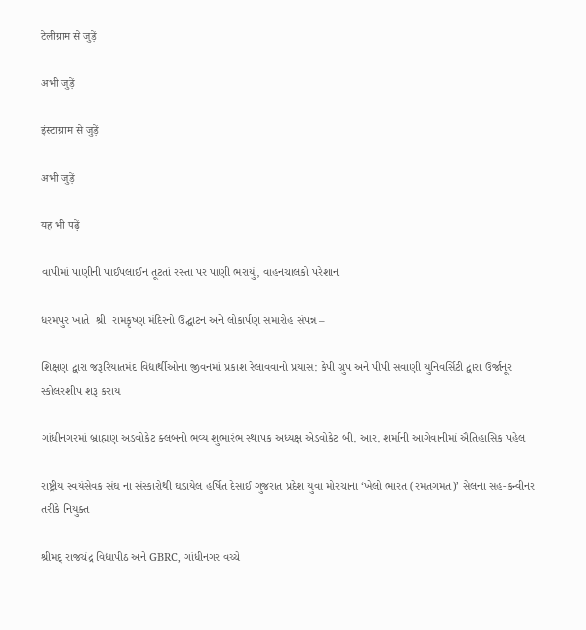टेलीग्राम से जुड़ें

अभी जुड़ें

इंस्टाग्राम से जुड़ें

अभी जुड़ें

यह भी पढ़ें

વાપીમાં પાણીની પાઈપલાઈન તૂટતાં રસ્તા પર પાણી ભરાયું, વાહનચાલકો પરેશાન

ધરમપુર ખાતે  શ્રી  રામકૃષ્ણ મંદિરનો ઉદ્ઘાટન અને લોકાર્પણ સમારોહ સંપન્ન –

શિક્ષણ દ્વારા જરૂરિયાતમંદ વિદ્યાર્થીઓના જીવનમાં પ્રકાશ રેલાવવાનો પ્રયાસ: કેપી ગ્રુપ અને પીપી સવાણી યુનિવર્સિટી દ્વારા ઉર્જાનૂર સ્કોલરશીપ શરૂ કરાય

ગાંધીનગરમાં બ્રાહ્મણ અડવોકેટ ક્લબનો ભવ્ય શુભારંભ સ્થાપક અધ્યક્ષ એડવોકેટ બી. આર. શર્માની આગેવાનીમાં ઐતિહાસિક પહેલ

રાષ્ટ્રીય સ્વયંસેવક સંઘ ના સંસ્કારોથી ઘડાયેલ હર્ષિત દેસાઈ ગુજરાત પ્રદેશ યુવા મોરચાના ‘ખેલો ભારત (રમતગમત)’ સેલના સહ-કન્વીનર તરીકે નિયુક્ત

શ્રીમદ્ રાજચંદ્ર વિદ્યાપીઠ અને GBRC, ગાંધીનગર વચ્ચે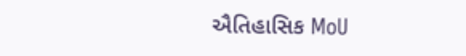ઐતિહાસિક MoU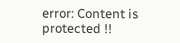error: Content is protected !!